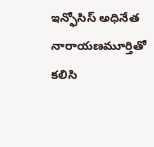ఇన్ఫోసిస్ అధినేత నారాయణమూర్తితో కలిసి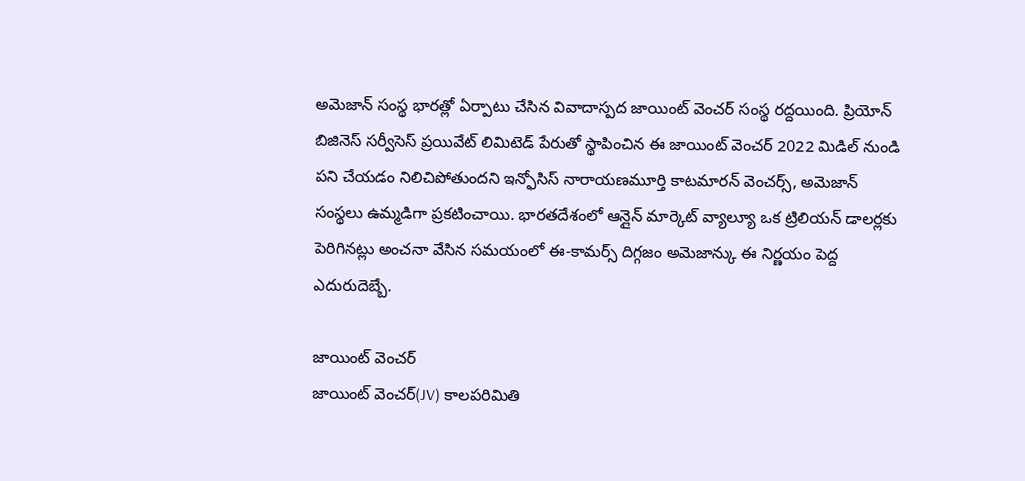అమెజాన్ సంస్థ భారత్లో ఏర్పాటు చేసిన వివాదాస్పద జాయింట్ వెంచర్ సంస్థ రద్దయింది. ప్రియోన్ బిజినెస్ సర్వీసెస్ ప్రయివేట్ లిమిటెడ్ పేరుతో స్థాపించిన ఈ జాయింట్ వెంచర్ 2022 మిడిల్ నుండి పని చేయడం నిలిచిపోతుందని ఇన్ఫోసిస్ నారాయణమూర్తి కాటమారన్ వెంచర్స్, అమెజాన్ సంస్థలు ఉమ్మడిగా ప్రకటించాయి. భారతదేశంలో ఆన్లైన్ మార్కెట్ వ్యాల్యూ ఒక ట్రిలియన్ డాలర్లకు పెరిగినట్లు అంచనా వేసిన సమయంలో ఈ-కామర్స్ దిగ్గజం అమెజాన్కు ఈ నిర్ణయం పెద్ద ఎదురుదెబ్బే.

జాయింట్ వెంచర్
జాయింట్ వెంచర్(JV) కాలపరిమితి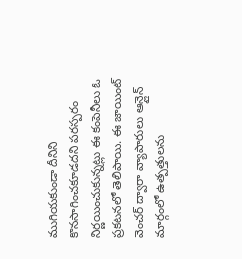ముగియకుండా దీనిని కొనసాగించకూడదని పరస్పరం నిర్ణయించుకున్నట్లు ఈ కంపెనీలు ఓ ప్రకటనలో తెలిపాయి. ఈ జాయింట్ వెంచర్ ద్వారా వ్యాపారులు ఆన్లైన్ మార్గంలో ఉత్పత్తులను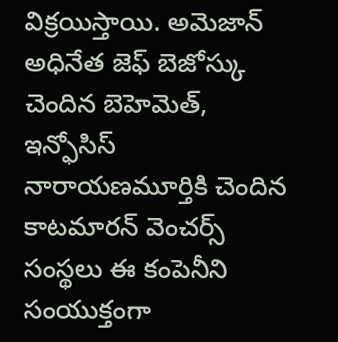విక్రయిస్తాయి. అమెజాన్ అధినేత జెఫ్ బెజోస్కు చెందిన బెహెమెత్, ఇన్ఫోసిస్ నారాయణమూర్తికి చెందిన కాటమారన్ వెంచర్స్ సంస్థలు ఈ కంపెనీని సంయుక్తంగా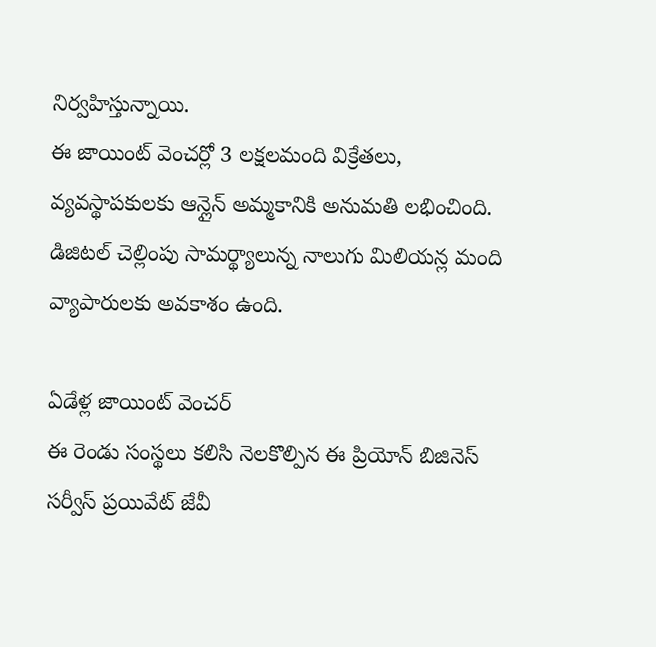నిర్వహిస్తున్నాయి.
ఈ జాయింట్ వెంచర్లో 3 లక్షలమంది విక్రేతలు, వ్యవస్థాపకులకు ఆన్లైన్ అమ్మకానికి అనుమతి లభించింది. డిజిటల్ చెల్లింపు సామర్థ్యాలున్న నాలుగు మిలియన్ల మంది వ్యాపారులకు అవకాశం ఉంది.

ఏడేళ్ల జాయింట్ వెంచర్
ఈ రెండు సంస్థలు కలిసి నెలకొల్పిన ఈ ప్రియోన్ బిజినెస్ సర్వీస్ ప్రయివేట్ జేవీ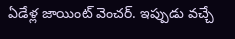ఏడేళ్ల జాయింట్ వెంచర్. ఇప్పుడు వచ్చే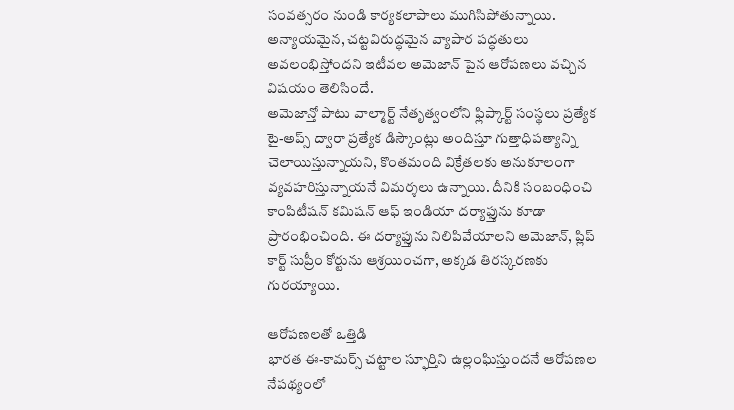సంవత్సరం నుండి కార్యకలాపాలు ముగిసిపోతున్నాయి. అన్యాయమైన, చట్టవిరుద్ధమైన వ్యాపార పద్ధతులు అవలంభిస్తోందని ఇటీవల అమెజాన్ పైన ఆరోపణలు వచ్చిన విషయం తెలిసిందే.
అమెజాన్తో పాటు వాల్మార్ట్ నేతృత్వంలోని ఫ్లిప్కార్ట్ సంస్థలు ప్రత్యేక టై-అప్స్ ద్వారా ప్రత్యేక డిస్కౌంట్లు అందిస్తూ గుత్తాధిపత్యాన్ని చెలాయిస్తున్నాయని, కొంతమంది విక్రేతలకు అనుకూలంగా వ్యవహరిస్తున్నాయనే విమర్శలు ఉన్నాయి. దీనికి సంబంధించి కాంపిటీషన్ కమిషన్ ఆఫ్ ఇండియా దర్యాఫ్తును కూడా ప్రారంభించింది. ఈ దర్యాఫ్తును నిలిపివేయాలని అమెజాన్, ప్లిప్ కార్ట్ సుప్రీం కోర్టును ఆశ్రయించగా, అక్కడ తిరస్కరణకు గురయ్యాయి.

ఆరోపణలతో ఒత్తిడి
భారత ఈ-కామర్స్ చట్టాల స్ఫూర్తిని ఉల్లంఘిస్తుందనే ఆరోపణల నేపథ్యంలో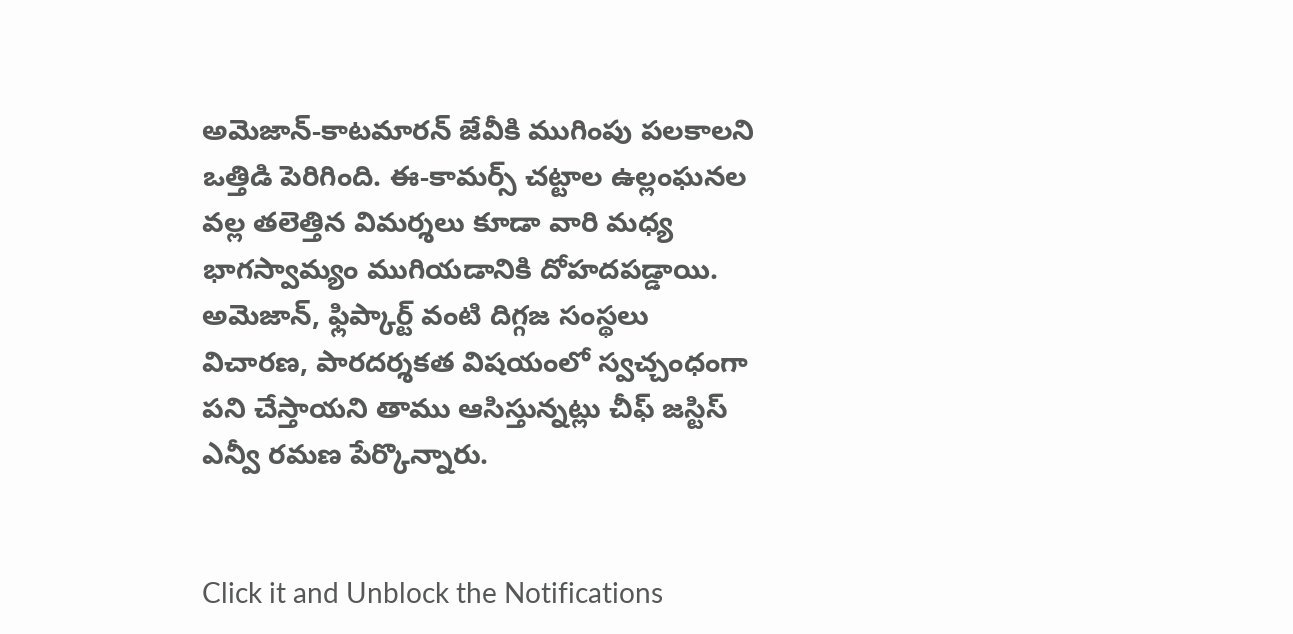అమెజాన్-కాటమారన్ జేవీకి ముగింపు పలకాలని ఒత్తిడి పెరిగింది. ఈ-కామర్స్ చట్టాల ఉల్లంఘనల వల్ల తలెత్తిన విమర్శలు కూడా వారి మధ్య భాగస్వామ్యం ముగియడానికి దోహదపడ్డాయి. అమెజాన్, ఫ్లిప్కార్ట్ వంటి దిగ్గజ సంస్థలు విచారణ, పారదర్శకత విషయంలో స్వచ్చంధంగా పని చేస్తాయని తాము ఆసిస్తున్నట్లు చీఫ్ జస్టిస్ ఎన్వీ రమణ పేర్కొన్నారు.


Click it and Unblock the Notifications